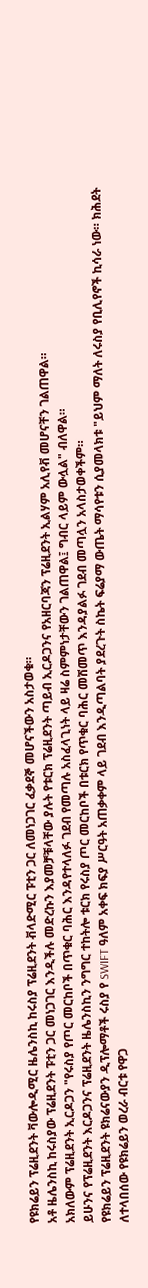የዩክሬይን ፕሬዚደንት ቫውሎዲሚር ዜሌንስኪ ከሩስያ ፕሬዚደንት ቭላድሚር ፑቲን ጋር ለመነጋገር ፈቃደኞ መሆናችውን አስታወቁ።
አቶ ዜሌንስኪ ከሩስያው ፕሬዚደንት ፑቲን ጋር መነጋገር እንዲችሉ መድረኩን እያመቻቹላቸው ያሉት የቱርክ ፕሬዚደንት ጣይብ ኢርዶጋንና የአዘርባጃን ፕሬዚደንት ኢልሃም አሊየቭ መሆናቸን ገልጠዋል።
አክለውም ፕሬዚደንት ኢርዶጋን "የሩስያ የጦር መርከቦች በጥቁር ባሕር እንዳየተላለፉ ገደብ የመጣሉ አስፈላጊነት ላይ ዛሬ ስምምነታቸውን ገልጠዋል፤ ግብር ላይም ውሏል" ብለዋል።
ይሁንና የፕሬዚደንት እርዶጋንና ፕሬዚደንት ዜሌንስኪን ንግግር ተከትሎ ቱርክ የሩስያ ጦር መርከቦች በቱርክ የጥቁር ባሕር መሽመጥ እንዳያልፉ ገደብ መጣሏን አላስታወቀችም።
የዩክሬይን ፕሬዚደንት ዩክሬናውያን ዲፕሎማቶች ሩስያ የ SWIFT ዓለም አቀፍ ክፍያ ሥርዓት አጠቃቀም ላይ ገደብ እንዲጣልባት ያደረጉት ስኬት ፍሬያማ ውጤት ማሳየቱን ሲያመላክቱ "ይህም ማለት ለሩስያ የቢሊየኖች ኪሳራ ነው። ክሕደት ለተላበሰው የዩክሬይን ወረራ ብርቱ የዋጋ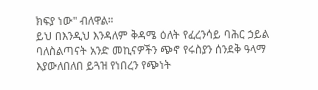ክፍያ ነው" ብለዋል።
ይህ በእንዲህ እንዳለም ቅዳሜ ዕለት የፈረንሳይ ባሕር ኃይል ባለስልጣናት አንድ መኪናዎችን ጭኖ የሩስያን ሰንደቅ ዓላማ እያውለበለበ ይጓዝ የነበረን የጭነት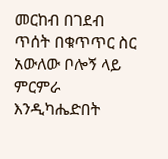መርከብ በገደብ ጥሰት በቁጥጥር ስር አውለው ቦሎኝ ላይ ምርምራ እንዲካሔድበት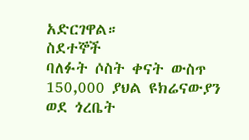አድርገዋል።
ስደተኞች
ባለፉት ሶስት ቀናት ውስጥ 150,000 ያህል ዩክሬናውያን ወደ ጎረቤት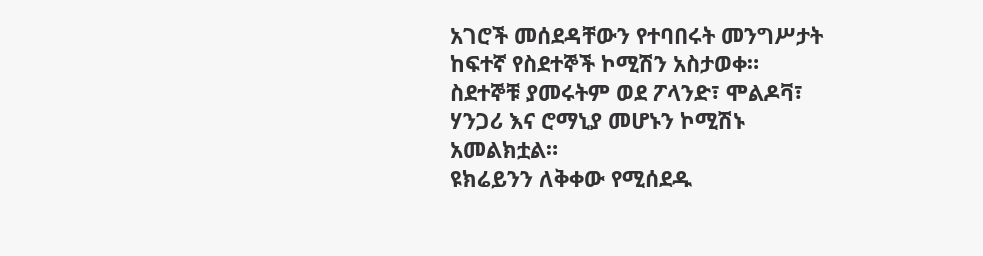አገሮች መሰደዳቸውን የተባበሩት መንግሥታት ከፍተኛ የስደተኞች ኮሚሽን አስታወቀ።
ስደተኞቹ ያመሩትም ወደ ፖላንድ፣ ሞልዶቫ፣ ሃንጋሪ እና ሮማኒያ መሆኑን ኮሚሽኑ አመልክቷል።
ዩክሬይንን ለቅቀው የሚሰደዱ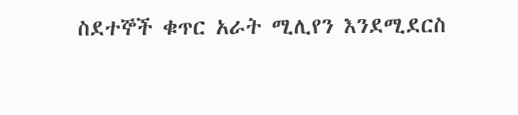ስደተኞች ቁጥር አራት ሚሊየን እንደሚደርስ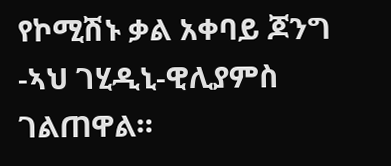የኮሚሽኑ ቃል አቀባይ ጆንግ -ኣህ ገሂዲኒ-ዊሊያምስ ገልጠዋል።